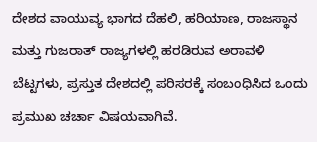ದೇಶದ ವಾಯುವ್ಯ ಭಾಗದ ದೆಹಲಿ, ಹರಿಯಾಣ, ರಾಜಸ್ಥಾನ ಮತ್ತು ಗುಜರಾತ್ ರಾಜ್ಯಗಳಲ್ಲಿ ಹರಡಿರುವ ಅರಾವಳಿ ಬೆಟ್ಟಗಳು, ಪ್ರಸ್ತುತ ದೇಶದಲ್ಲಿ ಪರಿಸರಕ್ಕೆ ಸಂಬಂಧಿಸಿದ ಒಂದು ಪ್ರಮುಖ ಚರ್ಚಾ ವಿಷಯವಾಗಿವೆ.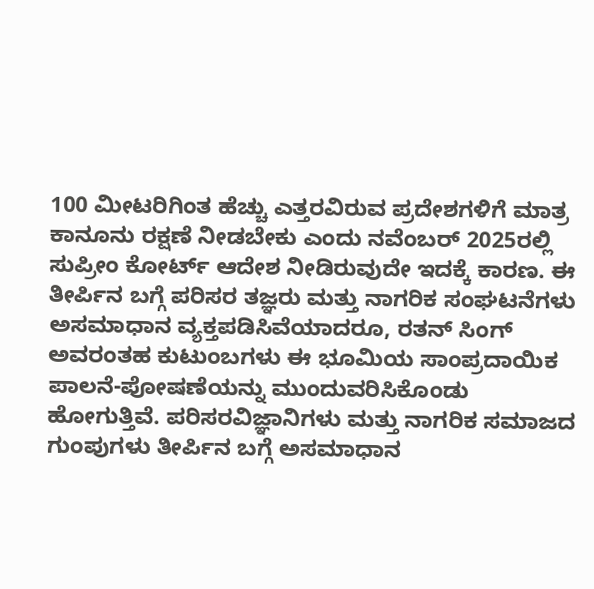100 ಮೀಟರಿಗಿಂತ ಹೆಚ್ಚು ಎತ್ತರವಿರುವ ಪ್ರದೇಶಗಳಿಗೆ ಮಾತ್ರ ಕಾನೂನು ರಕ್ಷಣೆ ನೀಡಬೇಕು ಎಂದು ನವೆಂಬರ್ 2025ರಲ್ಲಿ ಸುಪ್ರೀಂ ಕೋರ್ಟ್ ಆದೇಶ ನೀಡಿರುವುದೇ ಇದಕ್ಕೆ ಕಾರಣ. ಈ ತೀರ್ಪಿನ ಬಗ್ಗೆ ಪರಿಸರ ತಜ್ಞರು ಮತ್ತು ನಾಗರಿಕ ಸಂಘಟನೆಗಳು ಅಸಮಾಧಾನ ವ್ಯಕ್ತಪಡಿಸಿವೆಯಾದರೂ, ರತನ್ ಸಿಂಗ್ ಅವರಂತಹ ಕುಟುಂಬಗಳು ಈ ಭೂಮಿಯ ಸಾಂಪ್ರದಾಯಿಕ ಪಾಲನೆ-ಪೋಷಣೆಯನ್ನು ಮುಂದುವರಿಸಿಕೊಂಡು ಹೋಗುತ್ತಿವೆ. ಪರಿಸರವಿಜ್ಞಾನಿಗಳು ಮತ್ತು ನಾಗರಿಕ ಸಮಾಜದ ಗುಂಪುಗಳು ತೀರ್ಪಿನ ಬಗ್ಗೆ ಅಸಮಾಧಾನ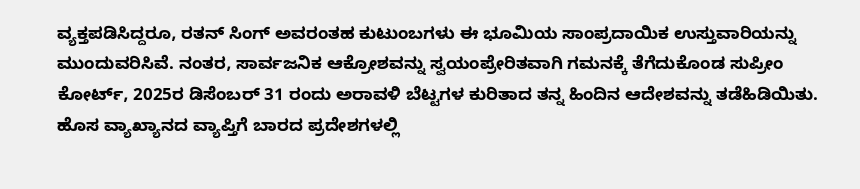ವ್ಯಕ್ತಪಡಿಸಿದ್ದರೂ, ರತನ್ ಸಿಂಗ್ ಅವರಂತಹ ಕುಟುಂಬಗಳು ಈ ಭೂಮಿಯ ಸಾಂಪ್ರದಾಯಿಕ ಉಸ್ತುವಾರಿಯನ್ನು ಮುಂದುವರಿಸಿವೆ. ನಂತರ, ಸಾರ್ವಜನಿಕ ಆಕ್ರೋಶವನ್ನು ಸ್ವಯಂಪ್ರೇರಿತವಾಗಿ ಗಮನಕ್ಕೆ ತೆಗೆದುಕೊಂಡ ಸುಪ್ರೀಂ ಕೋರ್ಟ್, 2025ರ ಡಿಸೆಂಬರ್ 31 ರಂದು ಅರಾವಳಿ ಬೆಟ್ಟಗಳ ಕುರಿತಾದ ತನ್ನ ಹಿಂದಿನ ಆದೇಶವನ್ನು ತಡೆಹಿಡಿಯಿತು. ಹೊಸ ವ್ಯಾಖ್ಯಾನದ ವ್ಯಾಪ್ತಿಗೆ ಬಾರದ ಪ್ರದೇಶಗಳಲ್ಲಿ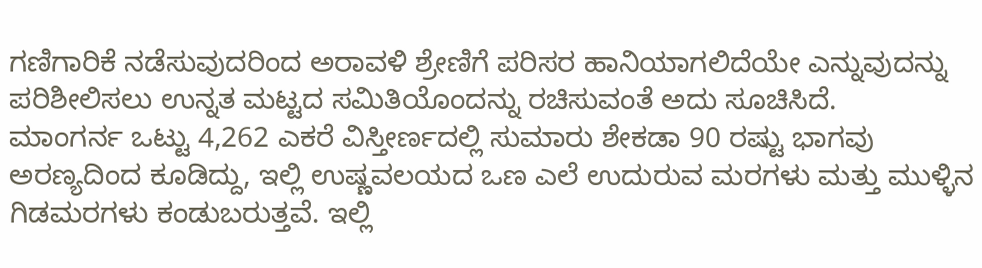ಗಣಿಗಾರಿಕೆ ನಡೆಸುವುದರಿಂದ ಅರಾವಳಿ ಶ್ರೇಣಿಗೆ ಪರಿಸರ ಹಾನಿಯಾಗಲಿದೆಯೇ ಎನ್ನುವುದನ್ನು ಪರಿಶೀಲಿಸಲು ಉನ್ನತ ಮಟ್ಟದ ಸಮಿತಿಯೊಂದನ್ನು ರಚಿಸುವಂತೆ ಅದು ಸೂಚಿಸಿದೆ.
ಮಾಂಗರ್ನ ಒಟ್ಟು 4,262 ಎಕರೆ ವಿಸ್ತೀರ್ಣದಲ್ಲಿ ಸುಮಾರು ಶೇಕಡಾ 90 ರಷ್ಟು ಭಾಗವು ಅರಣ್ಯದಿಂದ ಕೂಡಿದ್ದು, ಇಲ್ಲಿ ಉಷ್ಣವಲಯದ ಒಣ ಎಲೆ ಉದುರುವ ಮರಗಳು ಮತ್ತು ಮುಳ್ಳಿನ ಗಿಡಮರಗಳು ಕಂಡುಬರುತ್ತವೆ. ಇಲ್ಲಿ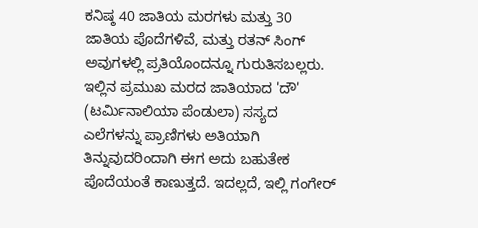ಕನಿಷ್ಠ 40 ಜಾತಿಯ ಮರಗಳು ಮತ್ತು 30 ಜಾತಿಯ ಪೊದೆಗಳಿವೆ, ಮತ್ತು ರತನ್ ಸಿಂಗ್ ಅವುಗಳಲ್ಲಿ ಪ್ರತಿಯೊಂದನ್ನೂ ಗುರುತಿಸಬಲ್ಲರು. ಇಲ್ಲಿನ ಪ್ರಮುಖ ಮರದ ಜಾತಿಯಾದ 'ದೌ' (ಟರ್ಮಿನಾಲಿಯಾ ಪೆಂಡುಲಾ) ಸಸ್ಯದ ಎಲೆಗಳನ್ನು ಪ್ರಾಣಿಗಳು ಅತಿಯಾಗಿ ತಿನ್ನುವುದರಿಂದಾಗಿ ಈಗ ಅದು ಬಹುತೇಕ ಪೊದೆಯಂತೆ ಕಾಣುತ್ತದೆ. ಇದಲ್ಲದೆ, ಇಲ್ಲಿ ಗಂಗೇರ್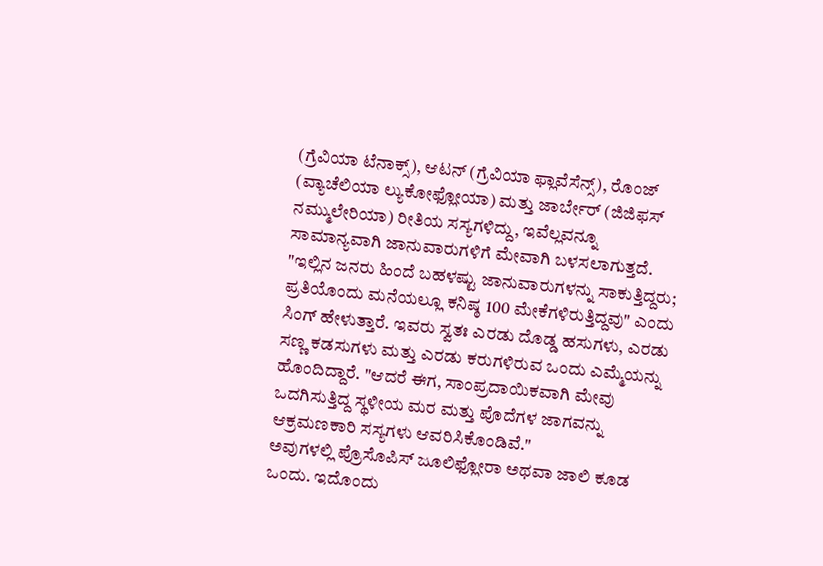(ಗ್ರೆವಿಯಾ ಟೆನಾಕ್ಸ್), ಆಟನ್ (ಗ್ರೆವಿಯಾ ಫ್ಲಾವೆಸೆನ್ಸ್), ರೊಂಜ್ (ವ್ಯಾಚೆಲಿಯಾ ಲ್ಯುಕೋಫ್ಲೋಯಾ) ಮತ್ತು ಜಾರ್ಬೇರ್ (ಜಿಜಿಫಸ್ ನಮ್ಮುಲೇರಿಯಾ) ರೀತಿಯ ಸಸ್ಯಗಳಿದ್ದು, ಇವೆಲ್ಲವನ್ನೂ ಸಾಮಾನ್ಯವಾಗಿ ಜಾನುವಾರುಗಳಿಗೆ ಮೇವಾಗಿ ಬಳಸಲಾಗುತ್ತದೆ.
"ಇಲ್ಲಿನ ಜನರು ಹಿಂದೆ ಬಹಳಷ್ಟು ಜಾನುವಾರುಗಳನ್ನು ಸಾಕುತ್ತಿದ್ದರು; ಪ್ರತಿಯೊಂದು ಮನೆಯಲ್ಲೂ ಕನಿಷ್ಠ 100 ಮೇಕೆಗಳಿರುತ್ತಿದ್ದವು" ಎಂದು ಸಿಂಗ್ ಹೇಳುತ್ತಾರೆ. ಇವರು ಸ್ವತಃ ಎರಡು ದೊಡ್ಡ ಹಸುಗಳು, ಎರಡು ಸಣ್ಣ ಕಡಸುಗಳು ಮತ್ತು ಎರಡು ಕರುಗಳಿರುವ ಒಂದು ಎಮ್ಮೆಯನ್ನು ಹೊಂದಿದ್ದಾರೆ. "ಆದರೆ ಈಗ, ಸಾಂಪ್ರದಾಯಿಕವಾಗಿ ಮೇವು ಒದಗಿಸುತ್ತಿದ್ದ ಸ್ಥಳೀಯ ಮರ ಮತ್ತು ಪೊದೆಗಳ ಜಾಗವನ್ನು ಆಕ್ರಮಣಕಾರಿ ಸಸ್ಯಗಳು ಆವರಿಸಿಕೊಂಡಿವೆ."
ಅವುಗಳಲ್ಲಿ ಪ್ರೊಸೊಪಿಸ್ ಜೂಲಿಫ್ಲೋರಾ ಅಥವಾ ಜಾಲಿ ಕೂಡ ಒಂದು. ಇದೊಂದು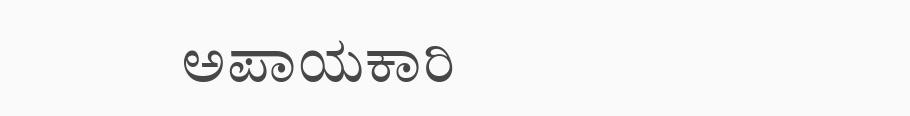ಅಪಾಯಕಾರಿ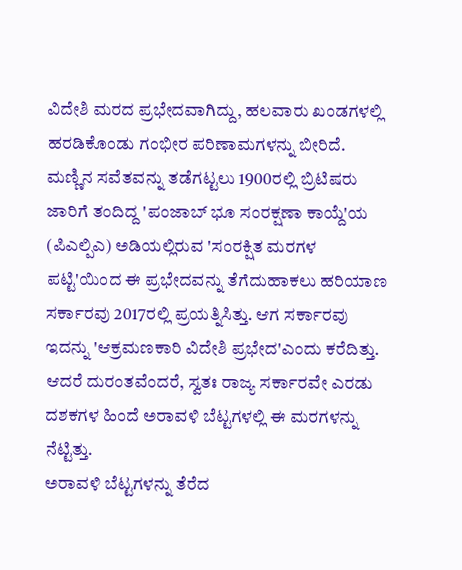ವಿದೇಶಿ ಮರದ ಪ್ರಭೇದವಾಗಿದ್ದು, ಹಲವಾರು ಖಂಡಗಳಲ್ಲಿ ಹರಡಿಕೊಂಡು ಗಂಭೀರ ಪರಿಣಾಮಗಳನ್ನು ಬೀರಿದೆ. ಮಣ್ಣಿನ ಸವೆತವನ್ನು ತಡೆಗಟ್ಟಲು 1900ರಲ್ಲಿ ಬ್ರಿಟಿಷರು ಜಾರಿಗೆ ತಂದಿದ್ದ 'ಪಂಜಾಬ್ ಭೂ ಸಂರಕ್ಷಣಾ ಕಾಯ್ದೆ'ಯ (ಪಿಎಲ್ಪಿಎ) ಅಡಿಯಲ್ಲಿರುವ 'ಸಂರಕ್ಷಿತ ಮರಗಳ ಪಟ್ಟಿ'ಯಿಂದ ಈ ಪ್ರಭೇದವನ್ನು ತೆಗೆದುಹಾಕಲು ಹರಿಯಾಣ ಸರ್ಕಾರವು 2017ರಲ್ಲಿ ಪ್ರಯತ್ನಿಸಿತ್ತು. ಆಗ ಸರ್ಕಾರವು ಇದನ್ನು 'ಆಕ್ರಮಣಕಾರಿ ವಿದೇಶಿ ಪ್ರಭೇದ'ಎಂದು ಕರೆದಿತ್ತು. ಆದರೆ ದುರಂತವೆಂದರೆ, ಸ್ವತಃ ರಾಜ್ಯ ಸರ್ಕಾರವೇ ಎರಡು ದಶಕಗಳ ಹಿಂದೆ ಅರಾವಳಿ ಬೆಟ್ಟಗಳಲ್ಲಿ ಈ ಮರಗಳನ್ನು ನೆಟ್ಟಿತ್ತು.
ಅರಾವಳಿ ಬೆಟ್ಟಗಳನ್ನು ತೆರೆದ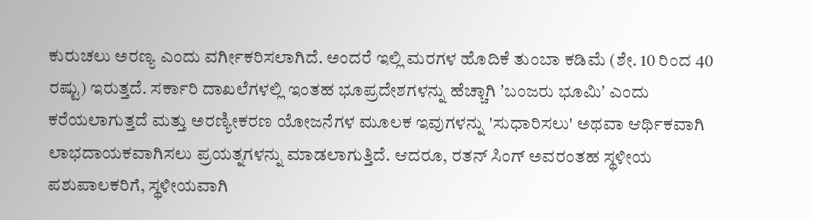ಕುರುಚಲು ಅರಣ್ಯ ಎಂದು ವರ್ಗೀಕರಿಸಲಾಗಿದೆ. ಅಂದರೆ ಇಲ್ಲಿ ಮರಗಳ ಹೊದಿಕೆ ತುಂಬಾ ಕಡಿಮೆ (ಶೇ. 10 ರಿಂದ 40 ರಷ್ಟು) ಇರುತ್ತದೆ. ಸರ್ಕಾರಿ ದಾಖಲೆಗಳಲ್ಲಿ ಇಂತಹ ಭೂಪ್ರದೇಶಗಳನ್ನು ಹೆಚ್ಚಾಗಿ ʼಬಂಜರು ಭೂಮಿʼ ಎಂದು ಕರೆಯಲಾಗುತ್ತದೆ ಮತ್ತು ಅರಣ್ಯೀಕರಣ ಯೋಜನೆಗಳ ಮೂಲಕ ಇವುಗಳನ್ನು 'ಸುಧಾರಿಸಲು' ಅಥವಾ ಆರ್ಥಿಕವಾಗಿ ಲಾಭದಾಯಕವಾಗಿಸಲು ಪ್ರಯತ್ನಗಳನ್ನು ಮಾಡಲಾಗುತ್ತಿದೆ. ಆದರೂ, ರತನ್ ಸಿಂಗ್ ಅವರಂತಹ ಸ್ಥಳೀಯ ಪಶುಪಾಲಕರಿಗೆ, ಸ್ಥಳೀಯವಾಗಿ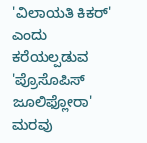'ವಿಲಾಯತಿ ಕಿಕರ್' ಎಂದು ಕರೆಯಲ್ಪಡುವ 'ಪ್ರೊಸೊಪಿಸ್ ಜೂಲಿಫ್ಲೋರಾ' ಮರವು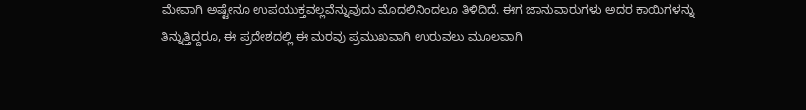ಮೇವಾಗಿ ಅಷ್ಟೇನೂ ಉಪಯುಕ್ತವಲ್ಲವೆನ್ನುವುದು ಮೊದಲಿನಿಂದಲೂ ತಿಳಿದಿದೆ. ಈಗ ಜಾನುವಾರುಗಳು ಅದರ ಕಾಯಿಗಳನ್ನು ತಿನ್ನುತ್ತಿದ್ದರೂ, ಈ ಪ್ರದೇಶದಲ್ಲಿ ಈ ಮರವು ಪ್ರಮುಖವಾಗಿ ಉರುವಲು ಮೂಲವಾಗಿ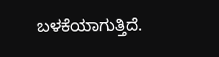ಬಳಕೆಯಾಗುತ್ತಿದೆ.